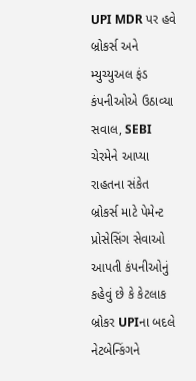UPI MDR પર હવે બ્રોકર્સ અને મ્યુચ્યુઅલ ફંડ કંપનીઓએ ઉઠાવ્યા સવાલ, SEBI ચેરમેને આપ્યા રાહતના સંકેત
બ્રોકર્સ માટે પેમેન્ટ પ્રોસેસિંગ સેવાઓ આપતી કંપનીઓનું કહેવું છે કે કેટલાક બ્રોકર UPIના બદલે નેટબેન્કિંગને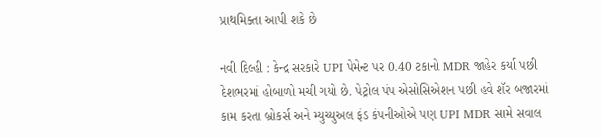પ્રાથમિક્તા આપી શકે છે

નવી દિલ્હી : કેન્દ્ર સરકારે UPI પેમેન્ટ પર 0.40 ટકાનો MDR જાહેર કર્યા પછી દેશભરમાં હોબાળો મચી ગયો છે. પેટ્રોલ પંપ એસોસિએશન પછી હવે શૅર બજારમાં કામ કરતા બ્રોકર્સ અને મ્યુચ્યુઅલ ફંડ કંપનીઓએ પણ UPI MDR સામે સવાલ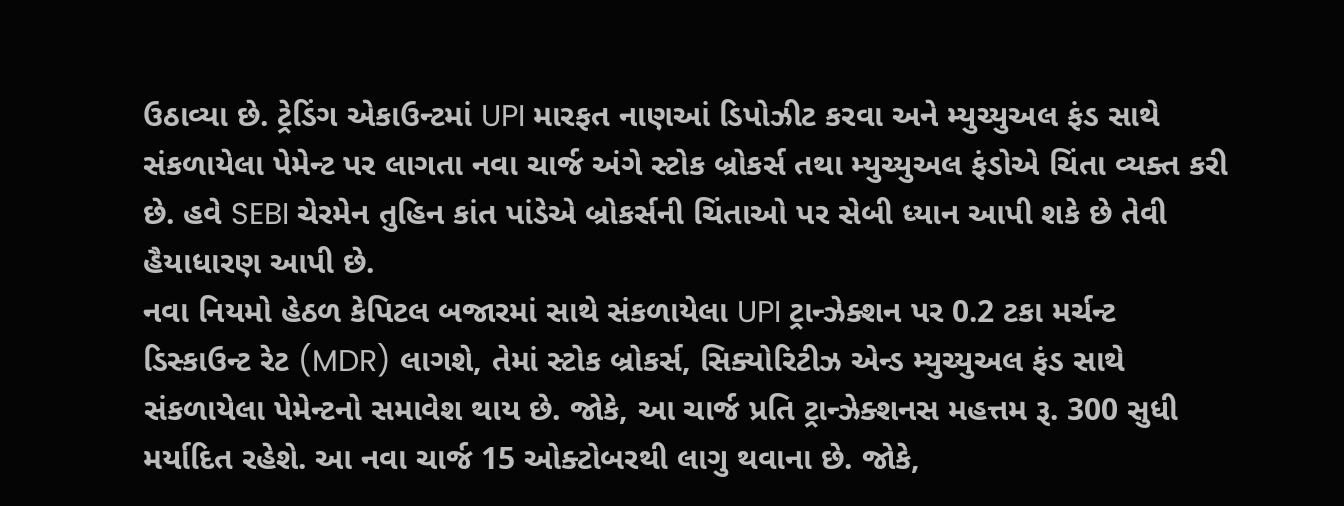ઉઠાવ્યા છે. ટ્રેડિંગ એકાઉન્ટમાં UPI મારફત નાણઆં ડિપોઝીટ કરવા અને મ્યુચ્યુઅલ ફંડ સાથે સંકળાયેલા પેમેન્ટ પર લાગતા નવા ચાર્જ અંગે સ્ટોક બ્રોકર્સ તથા મ્યુચ્યુઅલ ફંડોએ ચિંતા વ્યક્ત કરી છે. હવે SEBI ચેરમેન તુહિન કાંત પાંડેએ બ્રોકર્સની ચિંતાઓ પર સેબી ધ્યાન આપી શકે છે તેવી હૈયાધારણ આપી છે.
નવા નિયમો હેઠળ કેપિટલ બજારમાં સાથે સંકળાયેલા UPI ટ્રાન્ઝેક્શન પર 0.2 ટકા મર્ચન્ટ ડિસ્કાઉન્ટ રેટ (MDR) લાગશે, તેમાં સ્ટોક બ્રોકર્સ, સિક્યોરિટીઝ એન્ડ મ્યુચ્યુઅલ ફંડ સાથે સંકળાયેલા પેમેન્ટનો સમાવેશ થાય છે. જોકે, આ ચાર્જ પ્રતિ ટ્રાન્ઝેક્શનસ મહત્તમ રૂ. 300 સુધી મર્યાદિત રહેશે. આ નવા ચાર્જ 15 ઓક્ટોબરથી લાગુ થવાના છે. જોકે,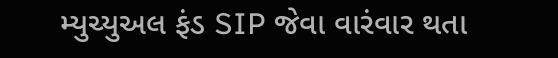મ્યુચ્યુઅલ ફંડ SIP જેવા વારંવાર થતા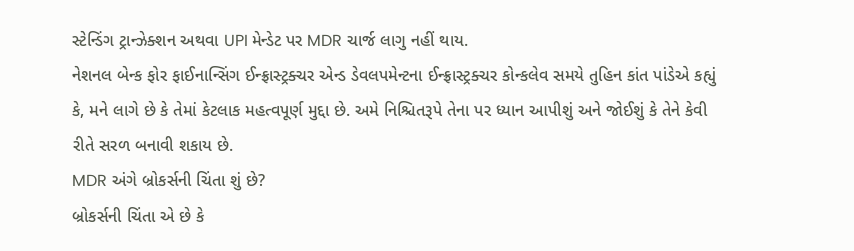સ્ટેન્ડિંગ ટ્રાન્ઝેક્શન અથવા UPI મેન્ડેટ પર MDR ચાર્જ લાગુ નહીં થાય.
નેશનલ બેન્ક ફોર ફાઈનાન્સિંગ ઈન્ફ્રાસ્ટ્રક્ચર એન્ડ ડેવલપમેન્ટના ઈન્ફ્રાસ્ટ્રક્ચર કોન્કલેવ સમયે તુહિન કાંત પાંડેએ કહ્યું કે, મને લાગે છે કે તેમાં કેટલાક મહત્વપૂર્ણ મુદ્દા છે. અમે નિશ્ચિતરૂપે તેના પર ધ્યાન આપીશું અને જોઈશું કે તેને કેવી રીતે સરળ બનાવી શકાય છે.
MDR અંગે બ્રોકર્સની ચિંતા શું છે?
બ્રોકર્સની ચિંતા એ છે કે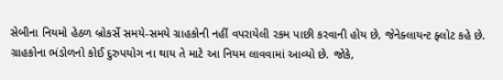સેબીના નિયમો હેઠળ બ્રોકર્સે સમયે-સમયે ગ્રાહકોની નહીં વપરાયેલી રકમ પાછી કરવાની હોય છે, જેનેક્લાયન્ટ ફ્લોટ કહે છે. ગ્રાહકોના ભંડોળનો કોઈ દુરુપયોગ ના થાય તે માટે આ નિયમ લાવવામાં આવ્યો છે. જોકે,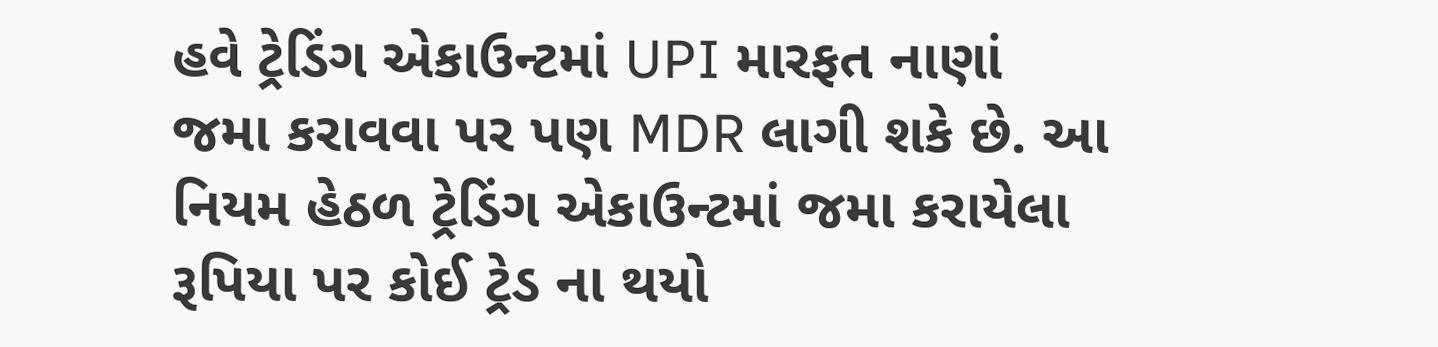હવે ટ્રેડિંગ એકાઉન્ટમાં UPI મારફત નાણાં જમા કરાવવા પર પણ MDR લાગી શકે છે. આ નિયમ હેઠળ ટ્રેડિંગ એકાઉન્ટમાં જમા કરાયેલા રૂપિયા પર કોઈ ટ્રેડ ના થયો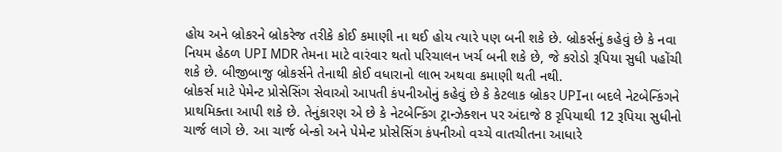હોય અને બ્રોકરને બ્રોકરેજ તરીકે કોઈ કમાણી ના થઈ હોય ત્યારે પણ બની શકે છે. બ્રોકર્સનું કહેવું છે કે નવા નિયમ હેઠળ UPI MDR તેમના માટે વારંવાર થતો પરિચાલન ખર્ચ બની શકે છે, જે કરોડો રૂપિયા સુધી પહોંચી શકે છે. બીજીબાજુ બ્રોકર્સને તેનાથી કોઈ વધારાનો લાભ અથવા કમાણી થતી નથી.
બ્રોકર્સ માટે પેમેન્ટ પ્રોસેસિંગ સેવાઓ આપતી કંપનીઓનું કહેવું છે કે કેટલાક બ્રોકર UPIના બદલે નેટબેન્કિંગને પ્રાથમિક્તા આપી શકે છે. તેનુંકારણ એ છે કે નેટબેન્કિંગ ટ્રાન્ઝેક્શન પર અંદાજે 8 રૃપિયાથી 12 રૂપિયા સુધીનો ચાર્જ લાગે છે. આ ચાર્જ બેન્કો અને પેમેન્ટ પ્રોસેસિંગ કંપનીઓ વચ્ચે વાતચીતના આધારે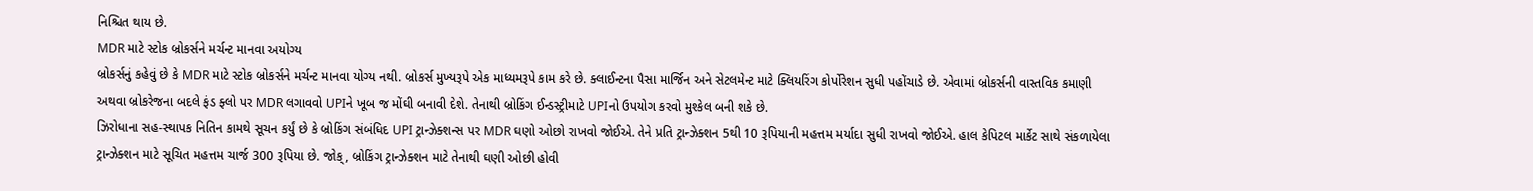નિશ્ચિત થાય છે.
MDR માટે સ્ટોક બ્રોકર્સને મર્ચન્ટ માનવા અયોગ્ય
બ્રોકર્સનું કહેવું છે કે MDR માટે સ્ટોક બ્રોકર્સને મર્ચન્ટ માનવા યોગ્ય નથી. બ્રોકર્સ મુખ્યરૂપે એક માધ્યમરૂપે કામ કરે છે. ક્લાઈન્ટના પૈસા માર્જિન અને સેટલમેન્ટ માટે ક્લિયરિંગ કોર્પોરેશન સુધી પહોંચાડે છે. એવામાં બ્રોકર્સની વાસ્તવિક કમાણી અથવા બ્રોકરેજના બદલે ફંડ ફ્લો પર MDR લગાવવો UPIને ખૂબ જ મોંઘી બનાવી દેશે. તેનાથી બ્રોકિંગ ઈન્ડસ્ટ્રીમાટે UPIનો ઉપયોગ કરવો મુશ્કેલ બની શકે છે.
ઝિરોધાના સહ-સ્થાપક નિતિન કામથે સૂચન કર્યું છે કે બ્રોકિંગ સંબંધિદ UPI ટ્રાન્ઝેક્શન્સ પર MDR ઘણો ઓછો રાખવો જોઈએ. તેને પ્રતિ ટ્રાન્ઝેક્શન 5થી 10 રૂપિયાની મહત્તમ મર્યાદા સુધી રાખવો જોઈએ. હાલ કેપિટલ માર્કેટ સાથે સંકળાયેલા ટ્રાન્ઝેક્શન માટે સૂચિત મહત્તમ ચાર્જ 300 રૂપિયા છે. જોક્, બ્રોકિંગ ટ્રાન્ઝેક્શન માટે તેનાથી ઘણી ઓછી હોવી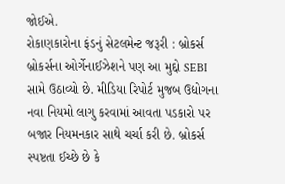જોઈએ.
રોકાણકારોના ફંડનું સેટલમેન્ટ જરૂરી : બ્રોકર્સ
બ્રોકર્સના ઓર્ગેનાઈઝેશને પણ આ મુદ્દો SEBI સામે ઉઠાવ્યો છે. મીડિયા રિપોર્ટ મુજબ ઉદ્યોગના નવા નિયમો લાગુ કરવામાં આવતા પડકારો પર બજાર નિયમનકાર સાથે ચર્ચા કરી છે. બ્રોકર્સ સ્પષ્ટતા ઈચ્છે છે કે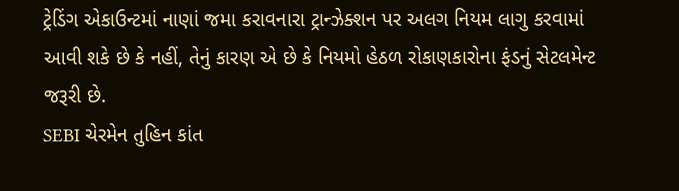ટ્રેડિંગ એકાઉન્ટમાં નાણાં જમા કરાવનારા ટ્રાન્ઝેક્શન પર અલગ નિયમ લાગુ કરવામાં આવી શકે છે કે નહીં, તેનું કારણ એ છે કે નિયમો હેઠળ રોકાણકારોના ફંડનું સેટલમેન્ટ જરૂરી છે.
SEBI ચેરમેન તુહિન કાંત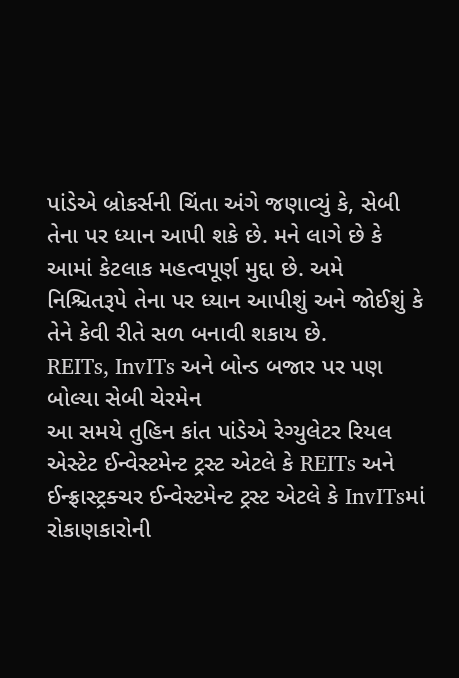પાંડેએ બ્રોકર્સની ચિંતા અંગે જણાવ્યું કે, સેબી તેના પર ધ્યાન આપી શકે છે. મને લાગે છે કે આમાં કેટલાક મહત્વપૂર્ણ મુદ્દા છે. અમે નિશ્ચિતરૂપે તેના પર ધ્યાન આપીશું અને જોઈશું કે તેને કેવી રીતે સળ બનાવી શકાય છે.
REITs, InvITs અને બોન્ડ બજાર પર પણ બોલ્યા સેબી ચેરમેન
આ સમયે તુહિન કાંત પાંડેએ રેગ્યુલેટર રિયલ એસ્ટેટ ઈન્વેસ્ટમેન્ટ ટ્રસ્ટ એટલે કે REITs અને ઈન્ફ્રાસ્ટ્રક્ચર ઈન્વેસ્ટમેન્ટ ટ્રસ્ટ એટલે કે InvITsમાં રોકાણકારોની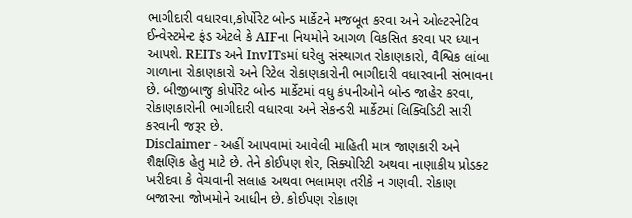ભાગીદારી વધારવા,કોર્પોરેટ બોન્ડ માર્કેટને મજબૂત કરવા અને ઓલ્ટરનેટિવ ઈન્વેસ્ટમેન્ટ ફંડ એટલે કે AIFના નિયમોને આગળ વિકસિત કરવા પર ધ્યાન આપશે. REITs અને InvITsમાં ઘરેલુ સંસ્થાગત રોકાણકારો, વૈશ્વિક લાંબા ગાળાના રોકાણકારો અને રિટેલ રોકાણકારોની ભાગીદારી વધારવાની સંભાવના છે. બીજીબાજુ કોર્પોરેટ બોન્ડ માર્કેટમાં વધુ કંપનીઓને બોન્ડ જાહેર કરવા, રોકાણકારોની ભાગીદારી વધારવા અને સેકન્ડરી માર્કેટમાં લિક્વિડિટી સારી કરવાની જરૂર છે.
Disclaimer - અહીં આપવામાં આવેલી માહિતી માત્ર જાણકારી અને શૈક્ષણિક હેતુ માટે છે. તેને કોઈપણ શેર, સિક્યોરિટી અથવા નાણાકીય પ્રોડક્ટ ખરીદવા કે વેચવાની સલાહ અથવા ભલામણ તરીકે ન ગણવી. રોકાણ બજારના જોખમોને આધીન છે. કોઈપણ રોકાણ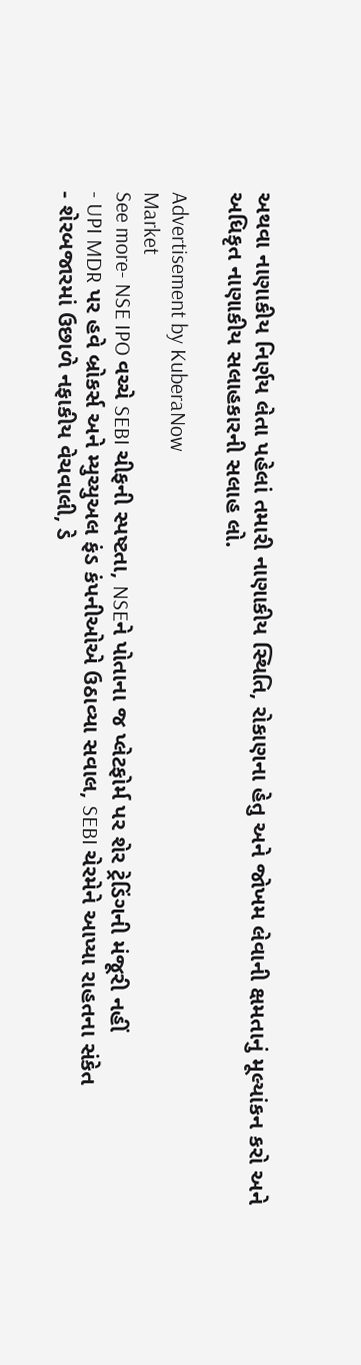અથવા નાણાકીય નિર્ણય લેતા પહેલાં તમારી નાણાકીય સ્થિતિ, રોકાણના હેતુ અને જોખમ લેવાની ક્ષમતાનું મૂલ્યાંકન કરો અને અધિકૃત નાણાકીય સલાહકારની સલાહ લો.

Advertisement by KuberaNow
Market
See more- NSE IPO વચ્ચે SEBI ચીફની સ્પષ્ટતા, NSEને પોતાના જ પ્લેટફોર્મ પર શેર ટ્રેડિંગની મંજૂરી નહીં
- UPI MDR પર હવે બ્રોકર્સ અને મ્યુચ્યુઅલ ફંડ કંપનીઓએ ઉઠાવ્યા સવાલ, SEBI ચેરમેને આપ્યા રાહતના સંકેત
- શેરબજારમાં ઉછાળે નફાકીય વેચવાલી, ડે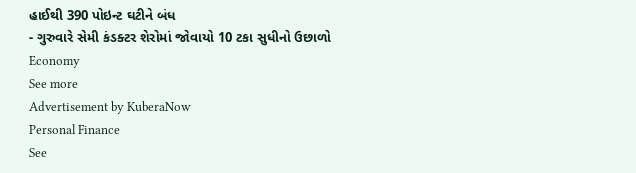હાઈથી 390 પોઇન્ટ ઘટીને બંધ
- ગુરુવારે સેમી કંડક્ટર શેરોમાં જોવાયો 10 ટકા સુધીનો ઉછાળો
Economy
See more
Advertisement by KuberaNow
Personal Finance
See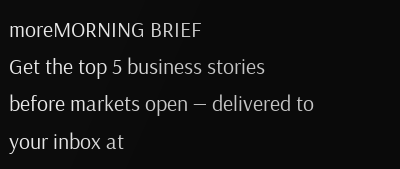moreMORNING BRIEF
Get the top 5 business stories before markets open — delivered to your inbox at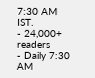7:30 AM IST.
- 24,000+ readers
- Daily 7:30 AM